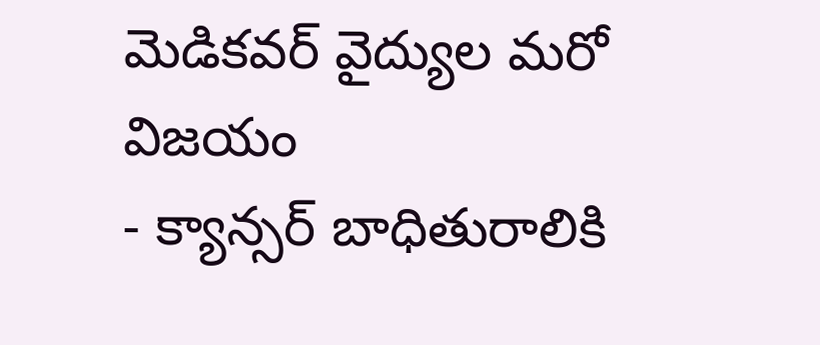మెడికవర్ వైద్యుల మరో విజయం
- క్యాన్సర్ బాధితురాలికి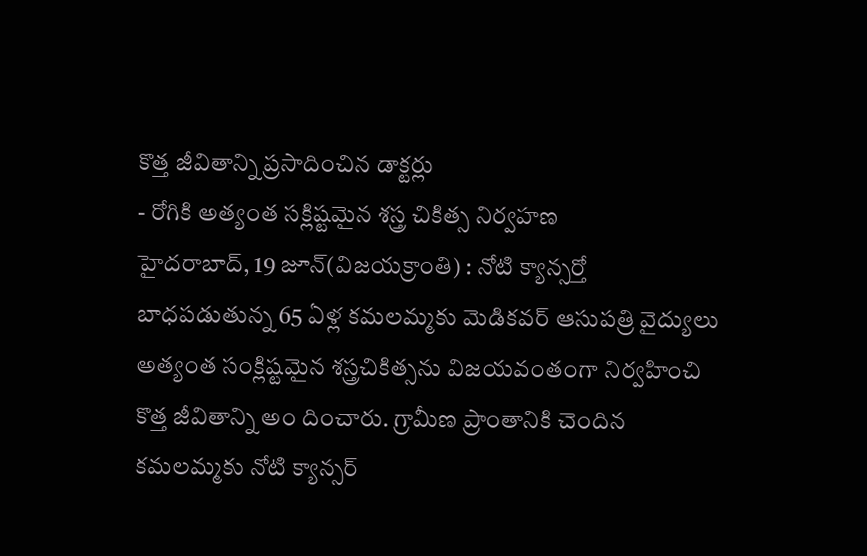కొత్త జీవితాన్ని ప్రసాదించిన డాక్టర్లు
- రోగికి అత్యంత సక్లిష్టమైన శస్త్ర చికిత్స నిర్వహణ
హైదరాబాద్, 19 జూన్(విజయక్రాంతి) : నోటి క్యాన్సర్తో బాధపడుతున్న 65 ఏళ్ల కమలమ్మకు మెడికవర్ ఆసుపత్రి వైద్యులు అత్యంత సంక్లిష్టమైన శస్త్రచికిత్సను విజయవంతంగా నిర్వహించి కొత్త జీవితాన్ని అం దించారు. గ్రామీణ ప్రాంతానికి చెందిన కమలమ్మకు నోటి క్యాన్సర్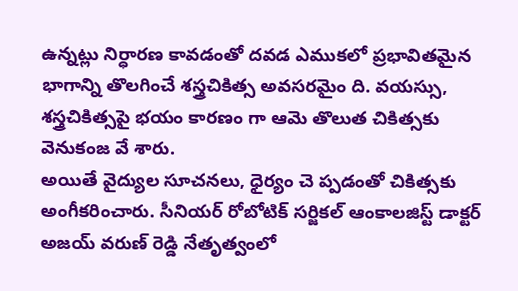ఉన్నట్లు నిర్ధారణ కావడంతో దవడ ఎముకలో ప్రభావితమైన భాగాన్ని తొలగించే శస్త్రచికిత్స అవసరమైం ది. వయస్సు, శస్త్రచికిత్సపై భయం కారణం గా ఆమె తొలుత చికిత్సకు వెనుకంజ వే శారు.
అయితే వైద్యుల సూచనలు, ధైర్యం చె ప్పడంతో చికిత్సకు అంగీకరించారు. సీనియర్ రోబోటిక్ సర్జికల్ ఆంకాలజిస్ట్ డాక్టర్ అజయ్ వరుణ్ రెడ్డి నేతృత్వంలో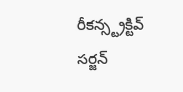రీకన్స్ట్రక్టివ్ సర్జన్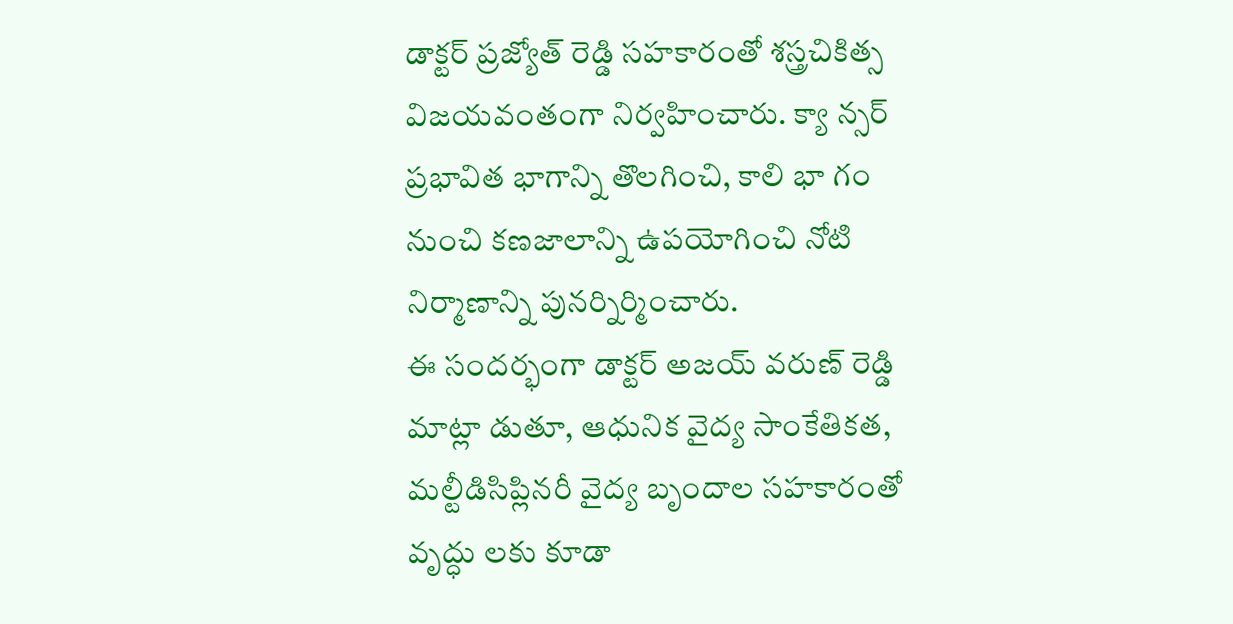డాక్టర్ ప్రజ్యోత్ రెడ్డి సహకారంతో శస్త్రచికిత్స విజయవంతంగా నిర్వహించారు. క్యా న్సర్ ప్రభావిత భాగాన్ని తొలగించి, కాలి భా గం నుంచి కణజాలాన్ని ఉపయోగించి నోటి నిర్మాణాన్ని పునర్నిర్మించారు.
ఈ సందర్భంగా డాక్టర్ అజయ్ వరుణ్ రెడ్డి మాట్లా డుతూ, ఆధునిక వైద్య సాంకేతికత, మల్టీడిసిప్లినరీ వైద్య బృందాల సహకారంతో వృద్ధు లకు కూడా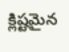క్లిష్టమైన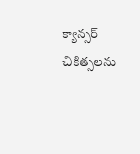క్యాన్సర్ చికిత్సలను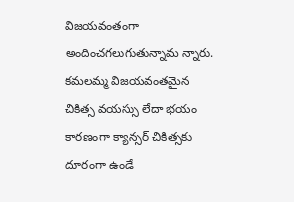విజయవంతంగా అందించగలుగుతున్నామ న్నారు. కమలమ్మ విజయవంతమైన చికిత్స వయస్సు లేదా భయం కారణంగా క్యాన్సర్ చికిత్సకు దూరంగా ఉండే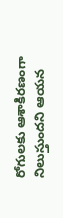రోగులకు ఆశాకిరణంగా నిలుస్తుందని ఆయన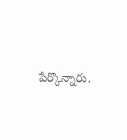పేర్కొన్నారు.